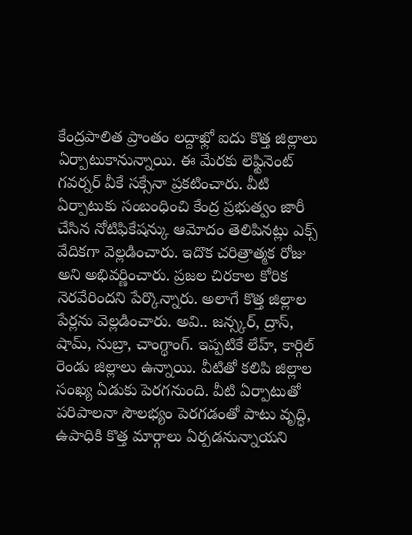కేంద్రపాలిత ప్రాంతం లద్దాఖ్లో ఐదు కొత్త జిల్లాలు ఏర్పాటుకానున్నాయి. ఈ మేరకు లెఫ్టినెంట్ గవర్నర్ వీకే సక్సేనా ప్రకటించారు. వీటి ఏర్పాటుకు సంబంధించి కేంద్ర ప్రభుత్వం జారీ చేసిన నోటిఫికేషన్కు ఆమోదం తెలిపినట్లు ఎక్స్ వేదికగా వెల్లడించారు. ఇదొక చరిత్రాత్మక రోజు అని అభివర్ణించారు. ప్రజల చిరకాల కోరిక నెరవేరిందని పేర్కొన్నారు. అలాగే కొత్త జిల్లాల పేర్లను వెల్లడించారు. అవి.. జన్స్కర్, ద్రాస్, షామ్, నుబ్రా, చాంగ్థాంగ్. ఇప్పటికే లేహ్, కార్గిల్ రెండు జిల్లాలు ఉన్నాయి. వీటితో కలిపి జిల్లాల సంఖ్య ఏడుకు పెరగనుంది. వీటి ఏర్పాటుతో పరిపాలనా సౌలభ్యం పెరగడంతో పాటు వృద్ధి, ఉపాధికి కొత్త మార్గాలు ఏర్పడనున్నాయని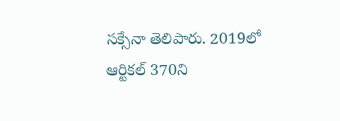సక్సేనా తెలిపారు. 2019లో ఆర్టికల్ 370ని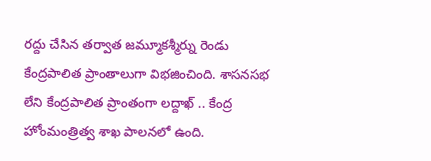రద్దు చేసిన తర్వాత జమ్మూకశ్మీర్ను రెండు కేంద్రపాలిత ప్రాంతాలుగా విభజించింది. శాసనసభ లేని కేంద్రపాలిత ప్రాంతంగా లద్దాఖ్ .. కేంద్ర హోంమంత్రిత్వ శాఖ పాలనలో ఉంది.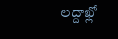లద్దాఖ్లో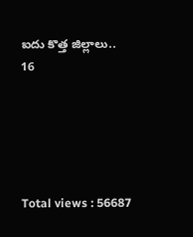ఐదు కొత్త జిల్లాలు..
16





Total views : 56687